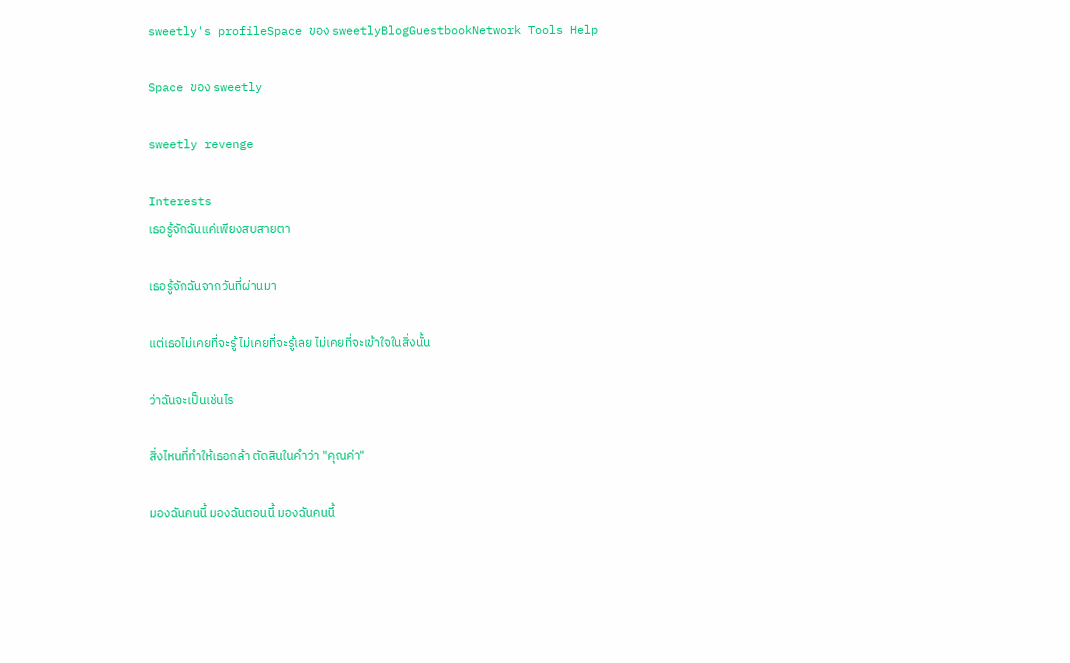sweetly's profileSpace ของ sweetlyBlogGuestbookNetwork Tools Help

Space ของ sweetly

sweetly revenge

Interests
เธอรู้จักฉันแค่เพียงสบสายตา

เธอรู้จักฉันจากวันที่ผ่านมา

แต่เธอไม่เคยที่จะรู้ ไม่เคยที่จะรู้เลย ไม่เคยที่จะเข้าใจในสิ่งนั้น

ว่าฉันจะเป็นเช่นไร

สิ่งไหนที่ทำให้เธอกล้า ตัดสินในคำว่า "คุณค่า"

มองฉันคนนี้ มองฉันตอนนี้ มองฉันคนนี้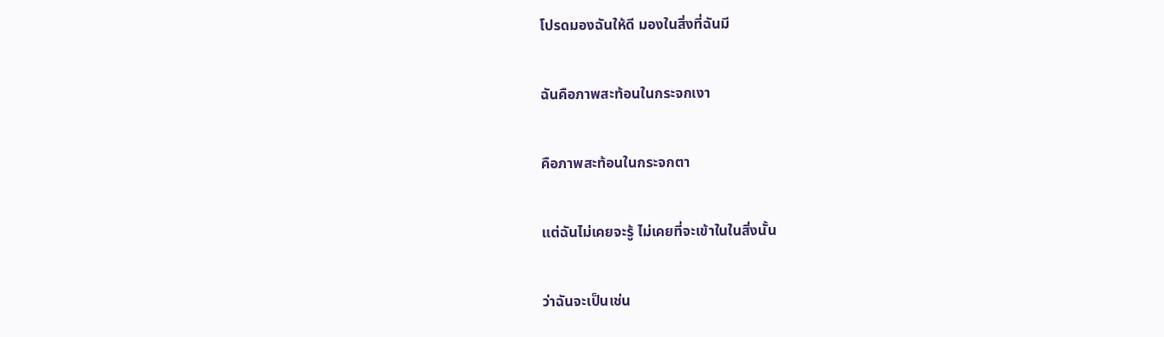โปรดมองฉันให้ดี มองในสิ่งที่ฉันมี

ฉันคือภาพสะท้อนในกระจกเงา

คือภาพสะท้อนในกระจกตา

แต่ฉันไม่เคยจะรู้ ไม่เคยที่จะเข้าในในสิ่งนั้น

ว่าฉันจะเป็นเช่น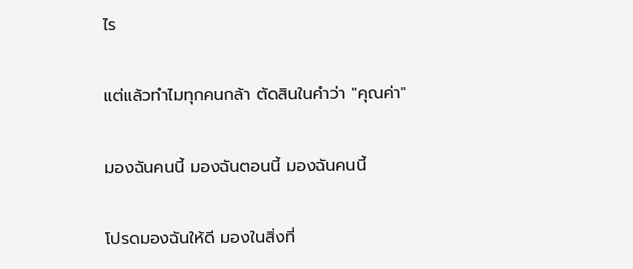ไร

แต่แล้วทำไมทุกคนกล้า ตัดสินในคำว่า "คุณค่า"

มองฉันคนนี้ มองฉันตอนนี้ มองฉันคนนี้

โปรดมองฉันให้ดี มองในสิ่งที่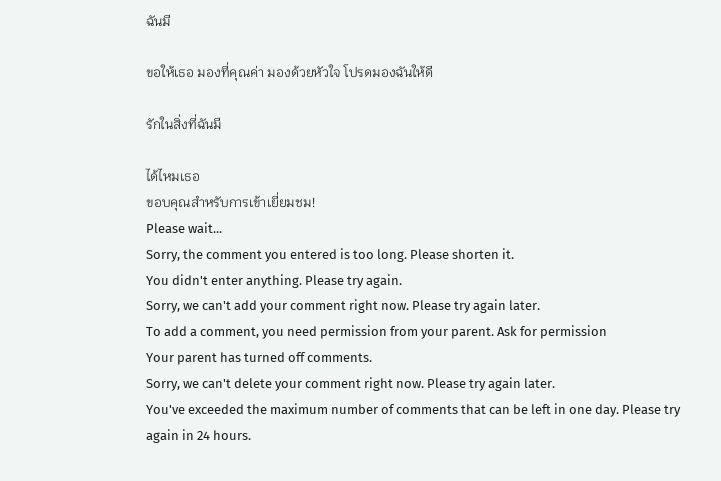ฉันมี

ขอให้เธอ มองที่คุณค่า มองด้วยหัวใจ โปรดมองฉันให้ดี

รักในสิ่งที่ฉันมี

ได้ไหมเธอ
ขอบคุณสำหรับการเข้าเยี่ยมชม!
Please wait...
Sorry, the comment you entered is too long. Please shorten it.
You didn't enter anything. Please try again.
Sorry, we can't add your comment right now. Please try again later.
To add a comment, you need permission from your parent. Ask for permission
Your parent has turned off comments.
Sorry, we can't delete your comment right now. Please try again later.
You've exceeded the maximum number of comments that can be left in one day. Please try again in 24 hours.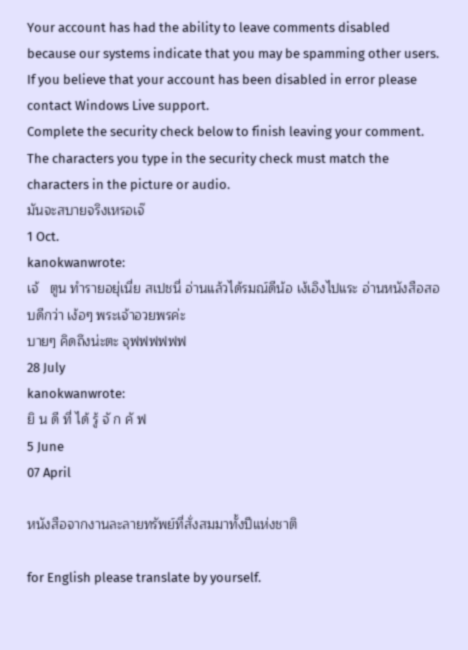Your account has had the ability to leave comments disabled because our systems indicate that you may be spamming other users. If you believe that your account has been disabled in error please contact Windows Live support.
Complete the security check below to finish leaving your comment.
The characters you type in the security check must match the characters in the picture or audio.
มันจะสบายจริงเหรอเจ๊
1 Oct.
kanokwanwrote:
เจ้   ตูน ทำรายอยุ่เนี่ย สเปชนี่ อ่านแล้วได้รมณ์ดีน้อ เง้เอิงไปแระ อ่านหนังสือสอบดีกว่า เง้อๆ พระเจ้าอวยพรค่ะ
บายๆ คิดถึงน่ะตะ จุฟฟฟฟฟฟ
28 July
kanokwanwrote:
ยิ น ดี ที่ ได้ รู้ จั ก คั ฟ
5 June
07 April

หนังสือจากงานละลายทรัพย์ที่สั่งสมมาทั้งปีแห่งชาติ

for English please translate by yourself.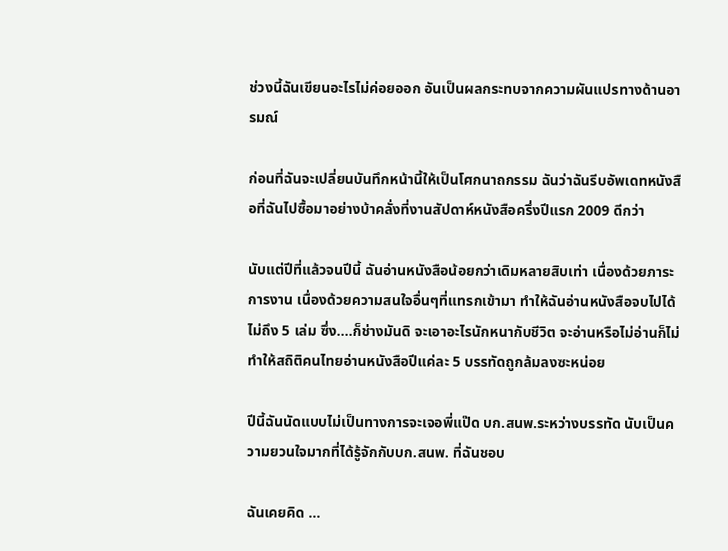ช่วงนี้ฉันเขียนอะไรไม่ค่อยออก อันเป็นผลกระทบจากความผันแปรทางด้านอารมณ์

ก่อนที่ฉันจะเปลี่ยนบันทึกหน้านี้ให้เป็นโศกนาถกรรม ฉันว่าฉันรีบอัพเดทหนังสือที่ฉันไปซื้อมาอย่างบ้าคลั่งที่งานสัปดาห์หนังสือครึ่งปีแรก 2009 ดีกว่า

นับแต่ปีที่แล้วจนปีนี้ ฉันอ่านหนังสือน้อยกว่าเดิมหลายสิบเท่า เนื่องด้วยภาระการงาน เนื่องด้วยความสนใจอื่นๆที่แทรกเข้ามา ทำให้ฉันอ่านหนังสือจบไปได้ไม่ถึง 5 เล่ม ซึ่ง....ก็ช่างมันดิ จะเอาอะไรนักหนากับชีวิต จะอ่านหรือไม่อ่านก็ไม่ทำให้สถิติคนไทยอ่านหนังสือปีแค่ละ 5 บรรทัดถูกล้มลงซะหน่อย

ปีนี้ฉันนัดแบบไม่เป็นทางการจะเจอพี่แป๊ด บก.สนพ.ระหว่างบรรทัด นับเป็นความยวนใจมากที่ได้รู้จักกับบก.สนพ. ที่ฉันชอบ

ฉันเคยคิด ...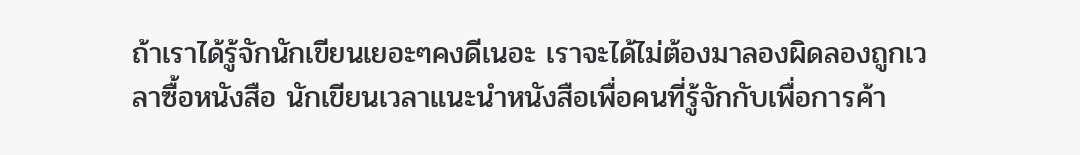ถ้าเราได้รู้จักนักเขียนเยอะๆคงดีเนอะ เราจะได้ไม่ต้องมาลองผิดลองถูกเวลาซื้อหนังสือ นักเขียนเวลาแนะนำหนังสือเพื่อคนที่รู้จักกับเพื่อการค้า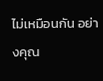ไม่เหมือนกัน อย่างคุณ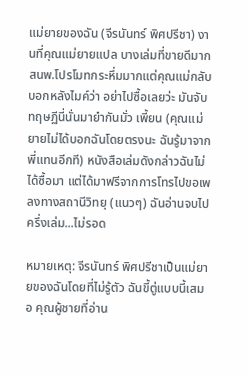แม่ยายของฉัน (จีรนันทร์ พิศปรีชา) งานที่คุณแม่ยายแปล บางเล่มที่ขายดีมาก สนพ.โปรโมทกระหึ่มมากแต่คุณแม่กลับบอกหลังไมค์ว่า อย่าไปซื้อเลยว่ะ มันจับทฤษฏีนี่นั่นมายำกันมั่ว เพี้ยน (คุณแม่ยายไม่ได้บอกฉันโดยตรงนะ ฉันรู้มาจากพี่แทนอีกที) หนังสือเล่มดังกล่าวฉันไม่ได้ซื้อมา แต่ได้มาฟรีจากการโทรไปขอเพลงทางสถานีวิทยุ (แนวๆ) ฉันอ่านจบไปครึ่งเล่ม...ไม่รอด

หมายเหตุ: จีรนันทร์ พิศปรีชาเป็นแม่ยายของฉันโดยที่ไม่รู้ตัว ฉันขี้ตู่แบบนี้เสมอ คุณผู้ชายที่อ่าน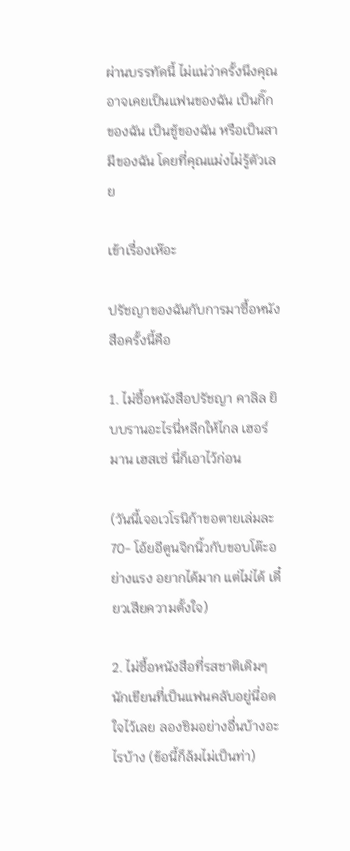ผ่านบรรทัดนี้ ไม่แน่ว่าครั้งนึงคุณอาจเคยเป็นแฟนของฉัน เป็นกิ๊กของฉัน เป็นชู้ของฉัน หรือเป็นสามีของฉัน โดยที่คุณแม่งไม่รู้ตัวเลย

เข้าเรื่องเห๊อะ

ปรัชญาของฉันกับการมาซื้อหนังสือครั้งนี้คือ

1. ไม่ซื้อหนังสือปรัชญา คาลิล ยิบบรานอะไรนี่หลีกให้ไกล เฮอร์มาน เฮสเซ่ นี่ก็เอาไว้ก่อน

(วันนี้เจอเวโรนิก้าขอตายเล่มละ 70- โอ้ยอีตูนจิกนิ้วกับขอบโต๊ะอย่างแรง อยากได้มาก แต่ไม่ได้ เดี๋ยวเสียความตั้งใจ)

2. ไม่ซื้อหนังสือที่รสชาติเดิมๆ นักเขียนที่เป็นแฟนคลับอยู่นี่อดใจไว้เลย ลองชิมอย่างอื่นบ้างอะไรบ้าง (ข้อนี้ก็ล้มไม่เป็นท่า)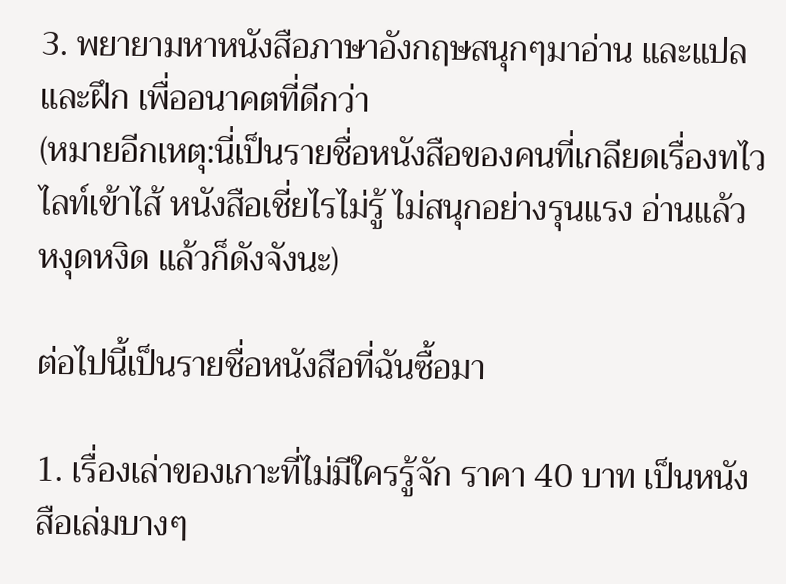3. พยายามหาหนังสือภาษาอังกฤษสนุกๆมาอ่าน และแปล และฝึก เพื่ออนาคตที่ดีกว่า
(หมายอีกเหตุ:นี่เป็นรายชื่อหนังสือของคนที่เกลียดเรื่องทไวไลท์เข้าไส้ หนังสือเชี่ยไรไม่รู้ ไม่สนุกอย่างรุนแรง อ่านแล้วหงุดหงิด แล้วก็ดังจังนะ)

ต่อไปนี้เป็นรายชื่อหนังสือที่ฉันซื้อมา

1. เรื่องเล่าของเกาะที่ไม่มีใครรู้จัก ราคา 40 บาท เป็นหนังสือเล่มบางๆ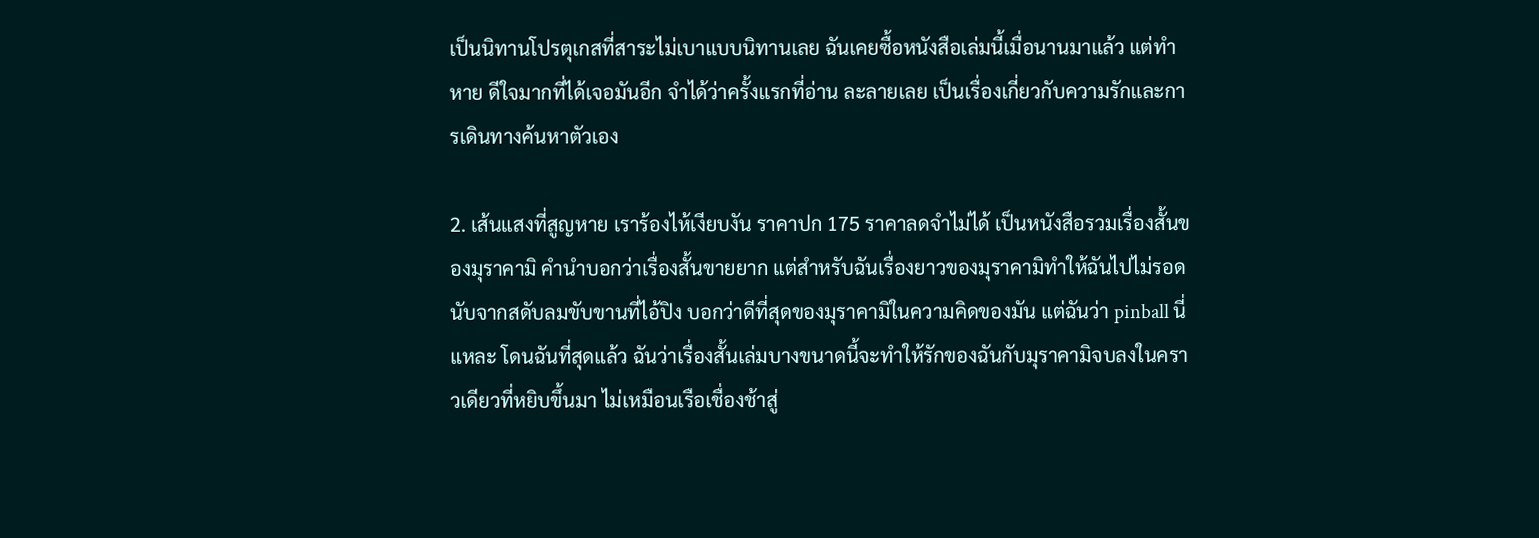เป็นนิทานโปรตุเกสที่สาระไม่เบาแบบนิทานเลย ฉันเคยซื้อหนังสือเล่มนี้เมื่อนานมาแล้ว แต่ทำหาย ดีใจมากที่ได้เจอมันอีก จำได้ว่าครั้งแรกที่อ่าน ละลายเลย เป็นเรื่องเกี่ยวกับความรักและการเดินทางค้นหาตัวเอง

2. เส้นแสงที่สูญหาย เราร้องไห้เงียบงัน ราคาปก 175 ราคาลดจำไม่ได้ เป็นหนังสือรวมเรื่องสั้นของมุราคามิ คำนำบอกว่าเรื่องสั้นขายยาก แต่สำหรับฉันเรื่องยาวของมุราคามิทำให้ฉันไปไม่รอด นับจากสดับลมขับขานที่ไอ้ปิง บอกว่าดีที่สุดของมุราคามิในความคิดของมัน แต่ฉันว่า pinball นี่แหละ โดนฉันที่สุดแล้ว ฉันว่าเรื่องสั้นเล่มบางขนาดนี้จะทำให้รักของฉันกับมุราคามิจบลงในคราวเดียวที่หยิบขึ้นมา ไม่เหมือนเรือเชื่องช้าสู่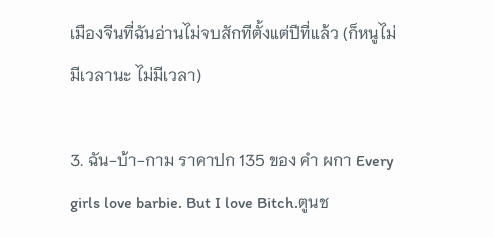เมืองจีนที่ฉันอ่านไม่จบสักทีตั้งแต่ปีที่แล้ว (ก็หนูไม่มีเวลานะ ไม่มีเวลา)

3. ฉัน-บ้า-กาม ราคาปก 135 ของ คำ ผกา Every girls love barbie. But I love Bitch.ตูนช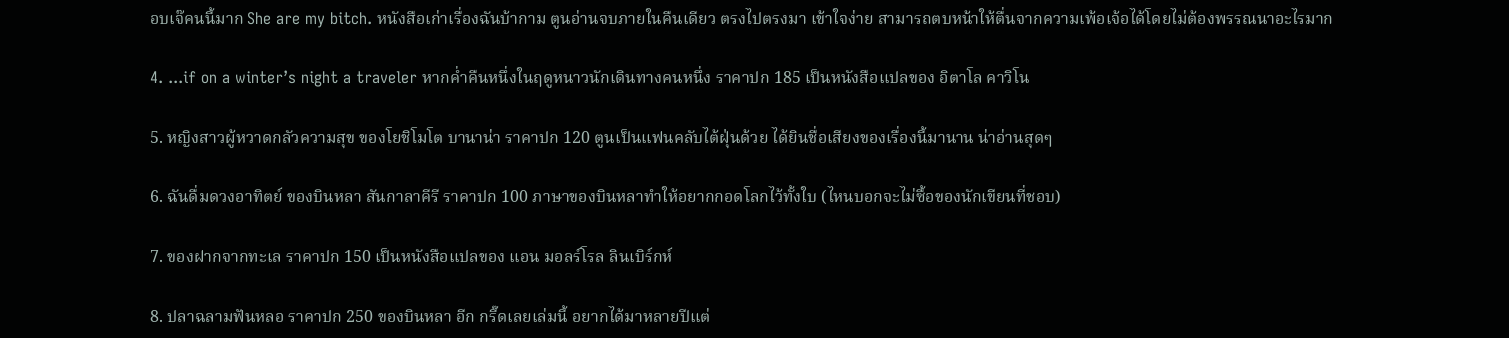อบเจ๊คนนี้มาก She are my bitch. หนังสือเก่าเรื่องฉันบ้ากาม ตูนอ่านจบภายในคืนเดียว ตรงไปตรงมา เข้าใจง่าย สามารถตบหน้าให้ตื่นจากความเพ้อเจ้อได้โดยไม่ต้องพรรณนาอะไรมาก

4. ...if on a winter’s night a traveler หากค่ำคืนหนึ่งในฤดูหนาวนักเดินทางคนหนึ่ง ราคาปก 185 เป็นหนังสือแปลของ อิตาโล คาวิโน

5. หญิงสาวผู้หวาดกลัวความสุข ของโยชิโมโต บานาน่า ราคาปก 120 ตูนเป็นแฟนคลับไต้ฝุ่นด้วย ได้ยินชื่อเสียงของเรื่องนี้มานาน น่าอ่านสุดๆ

6. ฉันดื่มดวงอาทิตย์ ของบินหลา สันกาลาคีรี ราคาปก 100 ภาษาของบินหลาทำให้อยากกอดโลกไว้ทั้งใบ (ไหนบอกจะไม่ซื้อของนักเขียนที่ชอบ)

7. ของฝากจากทะเล ราคาปก 150 เป็นหนังสือแปลของ แอน มอลร์โรล ลินเบิร์กห์

8. ปลาฉลามฟันหลอ ราคาปก 250 ของบินหลา อีก กรี๊ดเลยเล่มนี้ อยากได้มาหลายปีแต่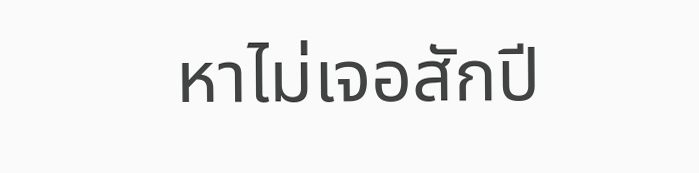หาไม่เจอสักปี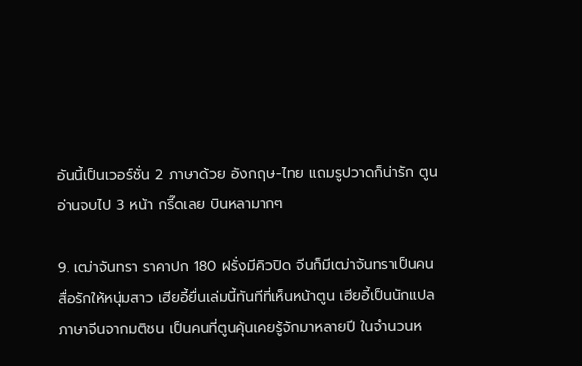อันนี้เป็นเวอร์ชั่น 2 ภาษาด้วย อังกฤษ-ไทย แถมรูปวาดก็น่ารัก ตูนอ่านจบไป 3 หน้า กรี๊ดเลย บินหลามากๆ

9. เฒ่าจันทรา ราคาปก 180 ฝรั่งมีคิวปิด จีนก็มีเฒ่าจันทราเป็นคนสื่อรักให้หนุ่มสาว เฮียอี้ยื่นเล่มนี้ทันทีที่เห็นหน้าตูน เฮียอี้เป็นนักแปลภาษาจีนจากมติชน เป็นคนที่ตูนคุ้นเคยรู้จักมาหลายปี ในจำนวนห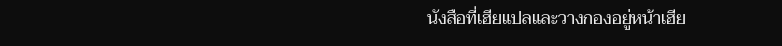นังสือที่เฮียแปลและวางกองอยู่หน้าเฮีย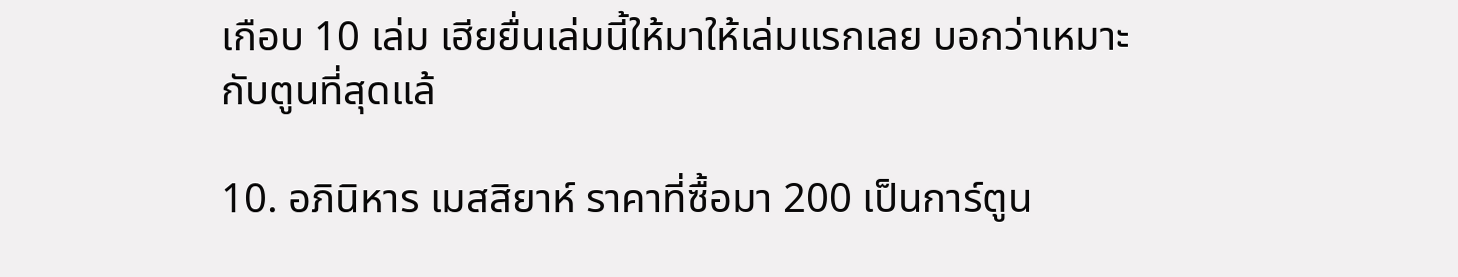เกือบ 10 เล่ม เฮียยื่นเล่มนี้ให้มาให้เล่มแรกเลย บอกว่าเหมาะกับตูนที่สุดแล้

10. อภินิหาร เมสสิยาห์ ราคาที่ซื้อมา 200 เป็นการ์ตูน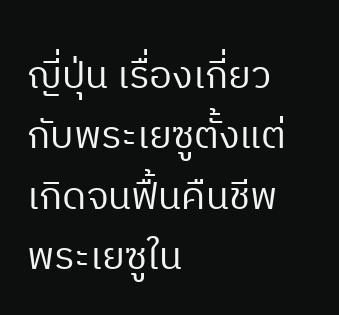ญี่ปุ่น เรื่องเกี่ยวกับพระเยซูตั้งแต่เกิดจนฟื้นคืนชีพ พระเยซูใน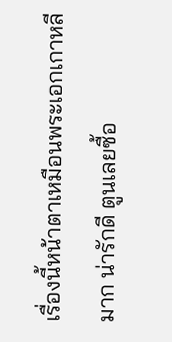เรื่องนี้หน้าตาเหมือนพระเอกเกาหลีมาก น่ารักดี ตูนเลยซื้อ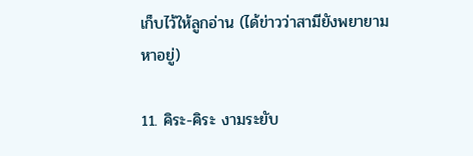เก็บไว้ให้ลูกอ่าน (ได้ข่าวว่าสามียังพยายามหาอยู่)

11. คิระ-คิระ งามระยับ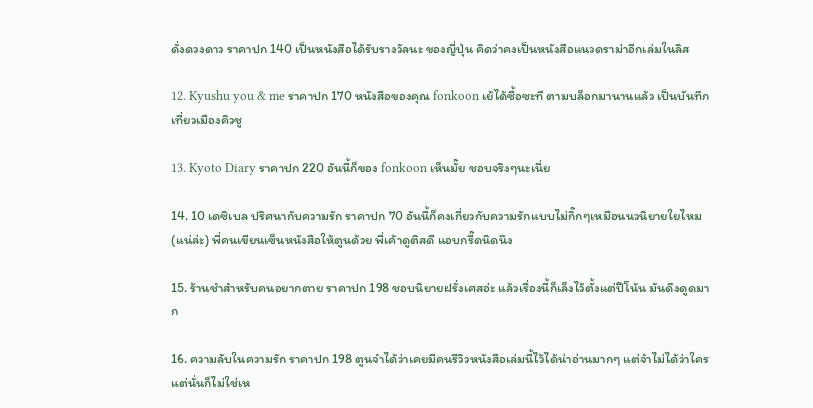ดั่งดวงดาว ราคาปก 140 เป็นหนังสือได้รับรางวัลนะ ของญี่ปุ่น คิดว่าคงเป็นหนังสือแนวดราม่าอีกเล่มในลิส

12. Kyushu you & me ราคาปก 170 หนังสือของคุณ fonkoon เย้ได้ซื้อซะที ตามบล็อกมานานแล้ว เป็นบันทึกเที่ยวเมืองคิวชู

13. Kyoto Diary ราคาปก 220 อันนี้ก็ของ fonkoon เห็นมั๊ย ชอบจริงๆนะเนี่ย

14. 10 เดซิเบล ปริศนากับความรัก ราคาปก 70 อันนี้ก็คงเกี่ยวกับความรักแบบไม่กิ๊กๆเหมือนนวนิยายใยไหม (แน่ล่ะ) พี่คนเขียนเซ็นหนังสือให้ตูนด้วย พี่เค้าดูติสดี แอบกรี๊ดนิดนึง

15. ร้านชำสำหรับคนอยากตาย ราคาปก 198 ชอบนิยายฝรั่งเศสอ่ะ แล้วเรื่องนี้ก็เล็งไว้ตั้งแต่ปีโน้น มันดึงดูดมาก

16. ความลับในความรัก ราคาปก 198 ตูนจำได้ว่าเคยมีคนรีวิวหนังสือเล่มนี้ไว้ได้น่าอ่านมากๆ แต่จำไม่ได้ว่าใคร แต่นั่นก็ไม่ใช่เห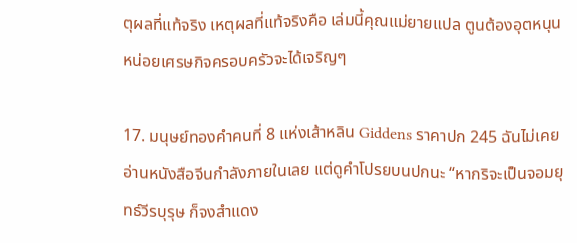ตุผลที่แท้จริง เหตุผลที่แท้จริงคือ เล่มนี้คุณแม่ยายแปล ตูนต้องอุตหนุนหน่อยเศรษกิจครอบครัวจะได้เจริญๆ

17. มนุษย์ทองคำคนที่ 8 แห่งเส้าหลิน Giddens ราคาปก 245 ฉันไม่เคยอ่านหนังสือจีนกำลังภายในเลย แต่ดูคำโปรยบนปกนะ “หากริจะเป็นจอมยุทธ์วีรบุรุษ ก็จงสำแดง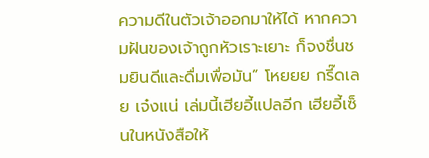ความดีในตัวเจ้าออกมาให้ได้ หากความฝันของเจ้าถูกหัวเราะเยาะ ก็จงชื่นชมยินดีและดื่มเพื่อมัน” โหยยย กรี๊ดเลย เจ๋งแน่ เล่มนี้เฮียอี้แปลอีก เฮียอี้เซ็นในหนังสือให้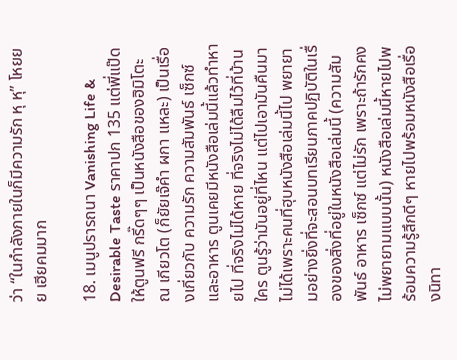ว่า “ในกำลังภายในก็มีความรัก หุ หุ” โหยยย เฮียคมมาก

18. เมนูปรารถนา Vanishing Life & Desirable Taste ราคาปก 135 แต่พี่แป๊ดให้ตูนฟรี กรี๊ดๆๆ เป็นหนังสือของฮิมิโตะ ณ เกียวโต (ก็ยัยเจ๊คำ ผกา แหละ) เป็นเรื่องเกี่ยวกับ ความรัก ความสัมพันธ์ เซ็กซ์ และอาหาร ตูนเคยมีหนังสือเล่มนี้แล้วทำหายไป ที่จริงไม่ได้หาย ที่จริงไม่ได้ลืมไว้ที่บ้านใคร ตูนรู้ว่ามันอยู่ที่ไหน แต่ไปเอามันคืนมาไม่ได้เพราะคนที่ฮุบหนังสือเล่มนี้ไป พยายามอย่างยิ่งที่จะสอนบทเรียนภาคปฏิบัติในเรื่องของสิ่งที่อยู่ในหนังสือเล่มนี้ (ความสัมพันธ์ อาหาร เซ็กซ์ แต่ไม่รัก เพราะถ้ารักคงไม่พยายามแบบนั้น) หนังสือเล่มนี้หายไปพร้อมความรู้สึกดีๆ หายไปพร้อมหนังสือเรื่องนิทา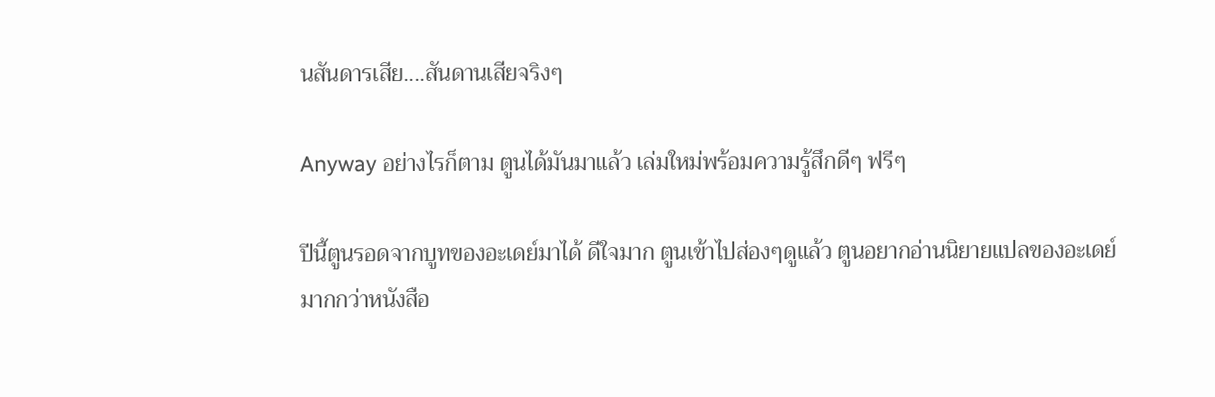นสันดารเสีย....สันดานเสียจริงๆ

Anyway อย่างไรก็ตาม ตูนได้มันมาแล้ว เล่มใหม่พร้อมความรู้สึกดีๆ ฟรีๆ

ปีนี้ตูนรอดจากบูทของอะเดย์มาได้ ดีใจมาก ตูนเข้าไปส่องๆดูแล้ว ตูนอยากอ่านนิยายแปลของอะเดย์มากกว่าหนังสือ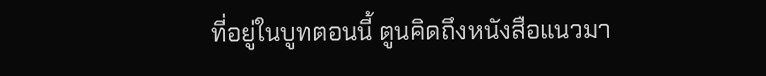ที่อยู่ในบูทตอนนี้ ตูนคิดถึงหนังสือแนวมา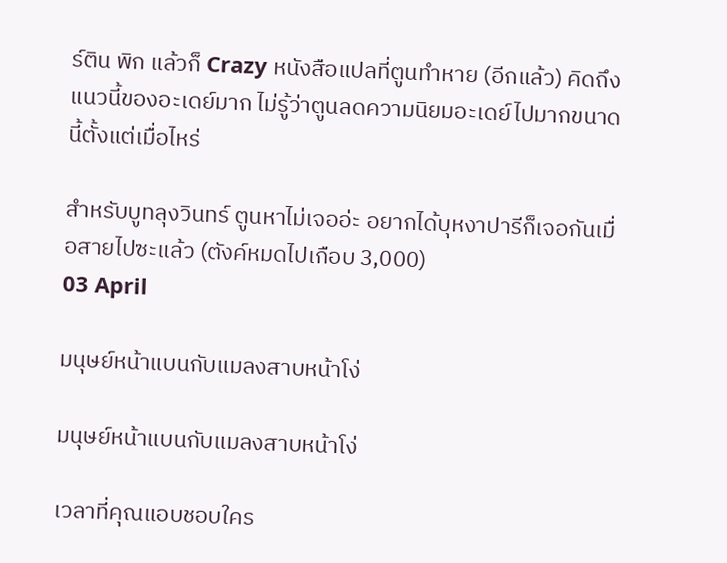ร์ติน พิก แล้วก็ Crazy หนังสือแปลที่ตูนทำหาย (อีกแล้ว) คิดถึงแนวนี้ของอะเดย์มาก ไม่รู้ว่าตูนลดความนิยมอะเดย์ไปมากขนาดนี้ตั้งแต่เมื่อไหร่

สำหรับบูทลุงวินทร์ ตูนหาไม่เจออ่ะ อยากได้บุหงาปารีก็เจอกันเมื่อสายไปซะแล้ว (ตังค์หมดไปเกือบ 3,000)
03 April

มนุษย์หน้าแบนกับแมลงสาบหน้าโง่

มนุษย์หน้าแบนกับแมลงสาบหน้าโง่

เวลาที่คุณแอบชอบใคร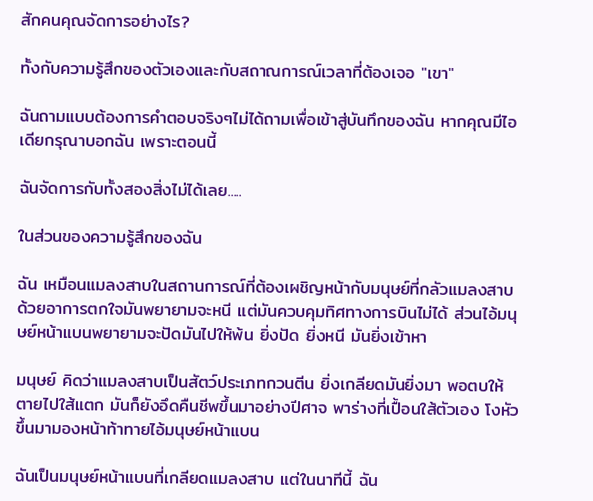สักคนคุณจัดการอย่างไร?

ทั้งกับความรู้สึกของตัวเองและกับสถาณการณ์เวลาที่ต้องเจอ "เขา"

ฉันถามแบบต้องการคำตอบจริงๆไม่ได้ถามเพื่อเข้าสู่บันทึกของฉัน หากคุณมีไอเดียกรุณาบอกฉัน เพราะตอนนี้

ฉันจัดการกับทั้งสองสิ่งไม่ได้เลย.....

ในส่วนของความรู้สึกของฉัน

ฉัน เหมือนแมลงสาบในสถานการณ์ที่ต้องเผชิญหน้ากับมนุษย์ที่กลัวแมลงสาบ ด้วยอาการตกใจมันพยายามจะหนี แต่มันควบคุมทิศทางการบินไม่ได้ ส่วนไอ้มนุษย์หน้าแบนพยายามจะปัดมันไปให้พ้น ยิ่งปัด ยิ่งหนี มันยิ่งเข้าหา

มนุษย์ คิดว่าแมลงสาบเป็นสัตว์ประเภทกวนตีน ยิ่งเกลียดมันยิ่งมา พอตบให้ตายไปใส้แตก มันก็ยังอึดคืนชีพขึ้นมาอย่างปีศาจ พาร่างที่เปื้อนใส้ตัวเอง โงหัวขึ้นมามองหน้าท้าทายไอ้มนุษย์หน้าแบน

ฉันเป็นมนุษย์หน้าแบนที่เกลียดแมลงสาบ แต่ในนาทีนี้ ฉัน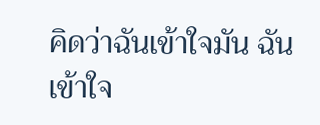คิดว่าฉันเข้าใจมัน ฉันเข้าใจ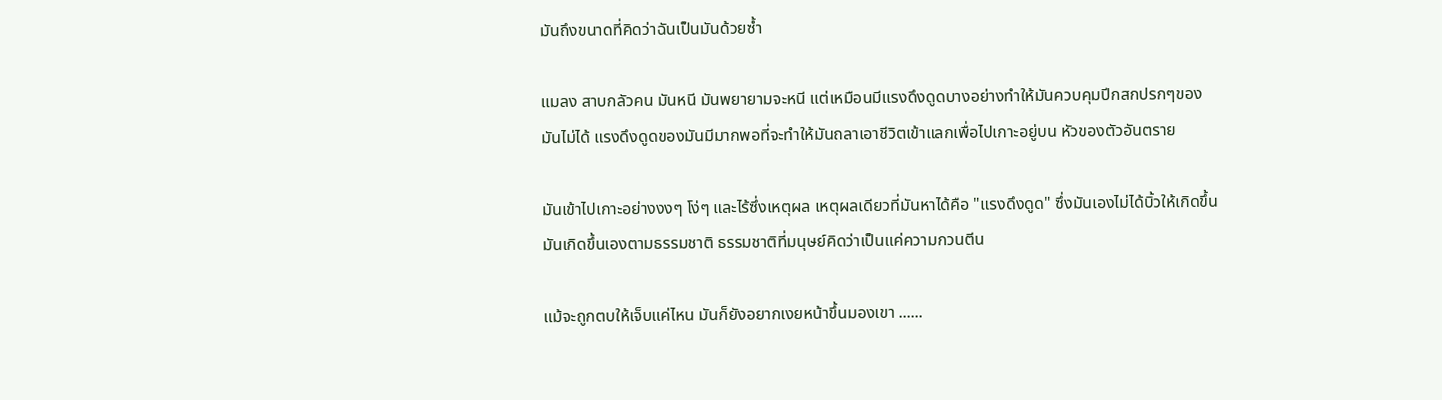มันถึงขนาดที่คิดว่าฉันเป็นมันด้วยซ้ำ

แมลง สาบกลัวคน มันหนี มันพยายามจะหนี แต่เหมือนมีแรงดึงดูดบางอย่างทำให้มันควบคุมปีกสกปรกๆของมันไม่ได้ แรงดึงดูดของมันมีมากพอที่จะทำให้มันถลาเอาชีวิตเข้าแลกเพื่อไปเกาะอยู่บน หัวของตัวอันตราย

มันเข้าไปเกาะอย่างงงๆ โง่ๆ และไร้ซึ่งเหตุผล เหตุผลเดียวที่มันหาได้คือ "แรงดึงดูด" ซึ่งมันเองไม่ได้บิ้วให้เกิดขึ้น มันเกิดขึ้นเองตามธรรมชาติ ธรรมชาติที่มนุษย์คิดว่าเป็นแค่ความกวนตีน

แม้จะถูกตบให้เจ็บแค่ไหน มันก็ยังอยากเงยหน้าขึ้นมองเขา ......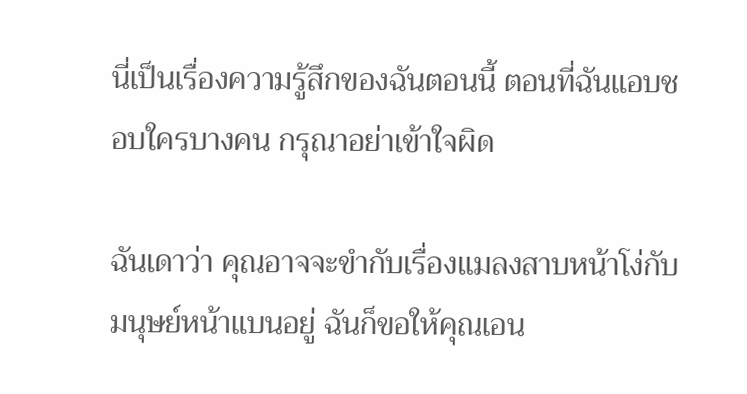นี่เป็นเรื่องความรู้สึกของฉันตอนนี้ ตอนที่ฉันแอบชอบใครบางคน กรุณาอย่าเข้าใจผิด

ฉันเดาว่า คุณอาจจะขำกับเรื่องแมลงสาบหน้าโง่กับมนุษย์หน้าแบนอยู่ ฉันก็ขอให้คุณเอน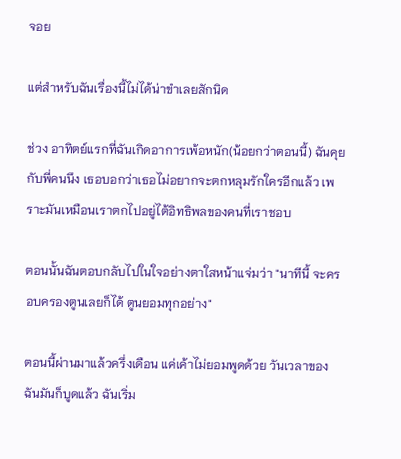จอย

แต่สำหรับฉันเรื่องนี้ไม่ได้น่าขำเลยสักนิด

ช่วง อาทิตย์แรกที่ฉันเกิดอาการเพ้อหนัก(น้อยกว่าตอนนี้) ฉันคุยกับพี่คนนึง เธอบอกว่าเธอไม่อยากจะตกหลุมรักใครอีกแล้ว เพราะมันเหมือนเราตกไปอยู่ไต้อิทธิพลของคนที่เราชอบ

ตอนนั้นฉันตอบกลับไปในใจอย่างตาใสหน้าแจ่มว่า "นาทีนี้ จะครอบครองตูนเลยก็ได้ ตูนยอมทุกอย่าง"

ตอนนี้ผ่านมาแล้วครึ่งเดือน แค่เค้าไม่ยอมพูดด้วย วันเวลาของฉันมันก็บูดแล้ว ฉันเริ่ม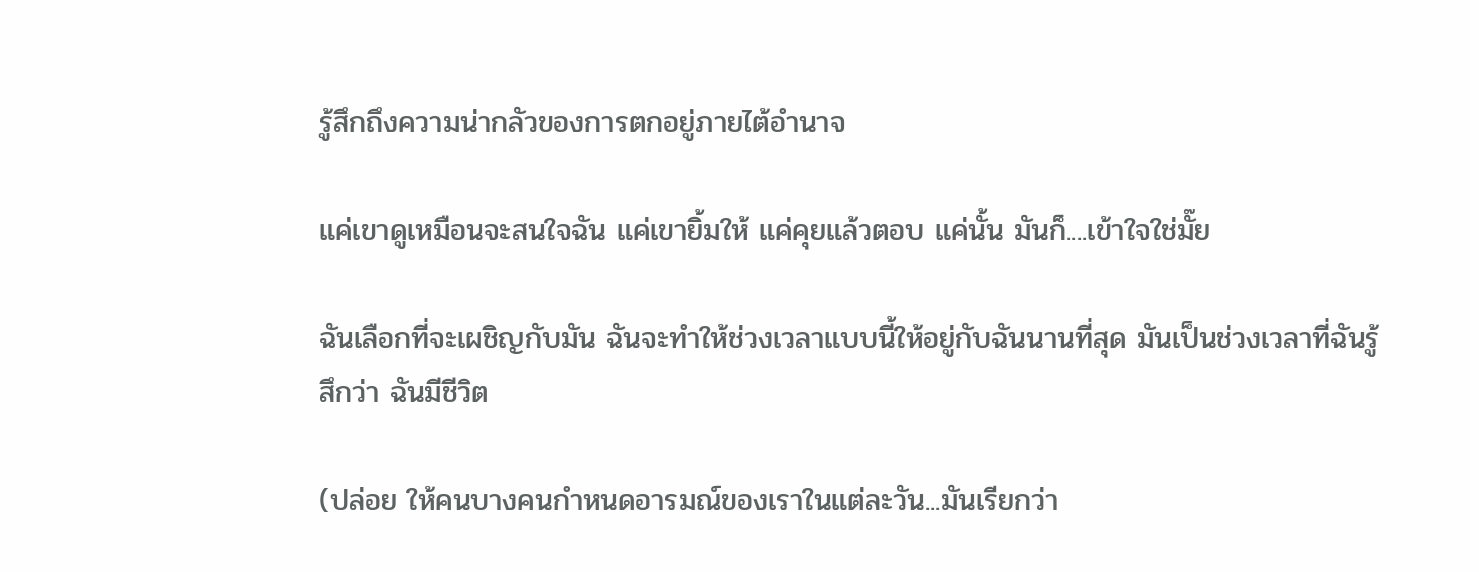รู้สึกถึงความน่ากลัวของการตกอยู่ภายไต้อำนาจ

แค่เขาดูเหมือนจะสนใจฉัน แค่เขายิ้มให้ แค่คุยแล้วตอบ แค่นั้น มันก็....เข้าใจใช่มั๊ย

ฉันเลือกที่จะเผชิญกับมัน ฉันจะทำให้ช่วงเวลาแบบนี้ให้อยู่กับฉันนานที่สุด มันเป็นช่วงเวลาที่ฉันรู้สึกว่า ฉันมีชีวิต

(ปล่อย ให้คนบางคนกำหนดอารมณ์ของเราในแต่ละวัน...มันเรียกว่า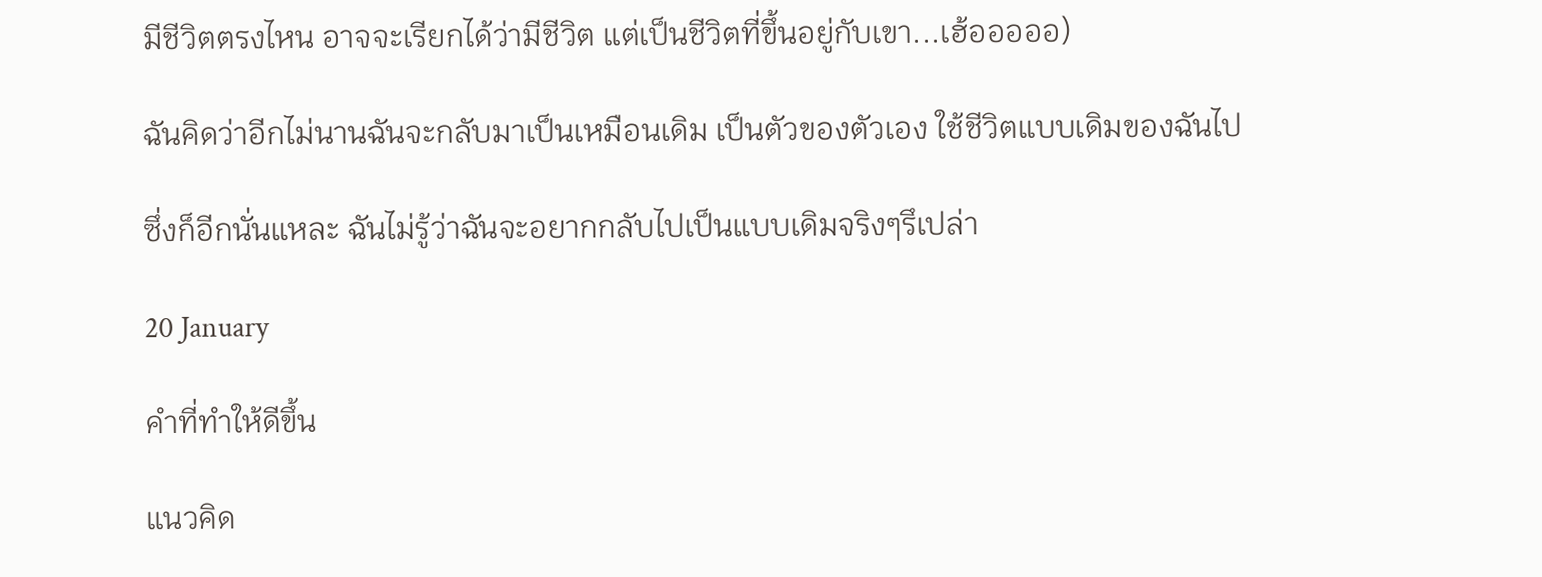มีชีวิตตรงไหน อาจจะเรียกได้ว่ามีชีวิต แต่เป็นชีวิตที่ขึ้นอยู่กับเขา...เฮ้อออออ)

ฉันคิดว่าอีกไม่นานฉันจะกลับมาเป็นเหมือนเดิม เป็นตัวของตัวเอง ใช้ชีวิตแบบเดิมของฉันไป

ซึ่งก็อีกนั่นแหละ ฉันไม่รู้ว่าฉันจะอยากกลับไปเป็นแบบเดิมจริงๆรึเปล่า

20 January

คำที่ทำให้ดีขึ้น

แนวคิด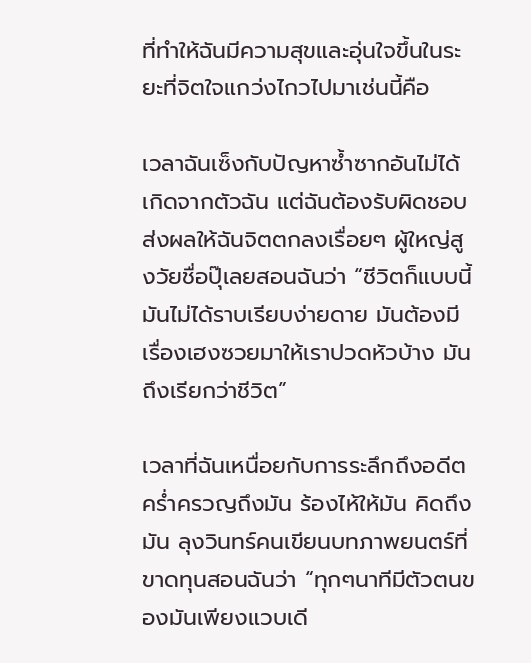ที่ทำให้ฉันมีความสุขและอุ่นใจขึ้นในระยะที่จิตใจแกว่งไกวไปมาเช่นนี้คือ

เวลาฉันเซ็งกับปัญหาซ้ำซากอันไม่ได้เกิดจากตัวฉัน แต่ฉันต้องรับผิดชอบ ส่งผลให้ฉันจิตตกลงเรื่อยๆ ผู้ใหญ่สูงวัยชื่อปุ๊เลยสอนฉันว่า “ชีวิตก็แบบนี้ มันไม่ได้ราบเรียบง่ายดาย มันต้องมีเรื่องเฮงซวยมาให้เราปวดหัวบ้าง มันถึงเรียกว่าชีวิต”

เวลาที่ฉันเหนื่อยกับการระลึกถึงอดีต คร่ำครวญถึงมัน ร้องไห้ให้มัน คิดถึงมัน ลุงวินทร์คนเขียนบทภาพยนตร์ที่ขาดทุนสอนฉันว่า “ทุกๆนาทีมีตัวตนของมันเพียงแวบเดี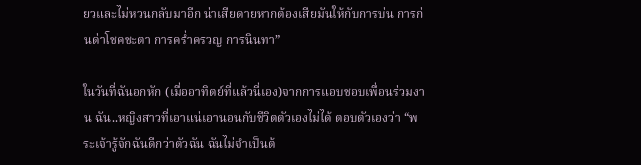ยวและไม่หวนกลับมาอีก น่าเสียดายหากต้องเสียมันให้กับการบ่น การก่นด่าโชคชะตา การคร่ำครวญ การนินทา”

ในวันที่ฉันอกหัก (เมื่ออาทิตย์ที่แล้วนี่เอง)จากการแอบชอบเพื่อนร่วมงาน ฉัน..หญิงสาวที่เอาแน่เอานอนกับชีวิตตัวเองไม่ได้ ตอบตัวเองว่า “พระเจ้ารู้จักฉันดีกว่าตัวฉัน ฉันไม่จำเป็นต้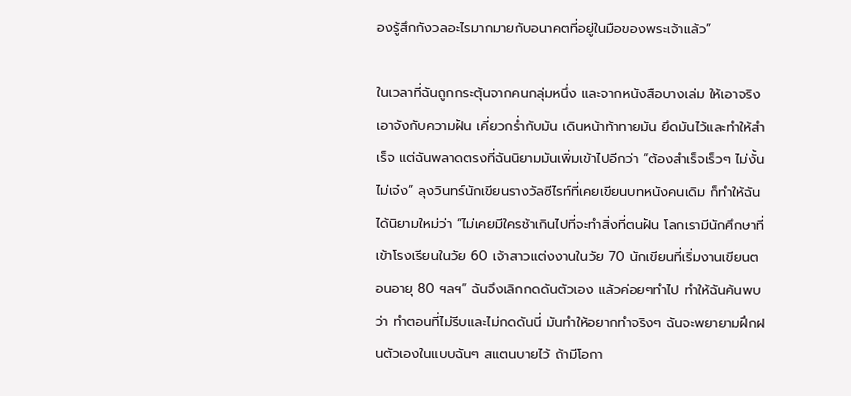องรู้สึกกังวลอะไรมากมายกับอนาคตที่อยู่ในมือของพระเจ้าแล้ว”

ในเวลาที่ฉันถูกกระตุ้นจากคนกลุ่มหนึ่ง และจากหนังสือบางเล่ม ให้เอาจริงเอาจังกับความฝัน เคี่ยวกร่ำกับมัน เดินหน้าท้าทายมัน ยึดมันไว้และทำให้สำเร็จ แต่ฉันพลาดตรงที่ฉันนิยามมันเพิ่มเข้าไปอีกว่า “ต้องสำเร็จเร็วๆ ไม่งั้นไม่เจ๋ง” ลุงวินทร์นักเขียนรางวัลซีไรท์ที่เคยเขียนบทหนังคนเดิม ก็ทำให้ฉันได้นิยามใหม่ว่า “ไม่เคยมีใครช้าเกินไปที่จะทำสิ่งที่ตนฝัน โลกเรามีนักศึกษาที่เข้าโรงเรียนในวัย 60 เจ้าสาวแต่งงานในวัย 70 นักเขียนที่เริ่มงานเขียนตอนอายุ 80 ฯลฯ” ฉันจึงเลิกกดดันตัวเอง แล้วค่อยๆทำไป ทำให้ฉันค้นพบว่า ทำตอนที่ไม่รีบและไม่กดดันนี่ มันทำให้อยากทำจริงๆ ฉันจะพยายามฝึกฝนตัวเองในแบบฉันๆ สแตนบายไว้ ถ้ามีโอกา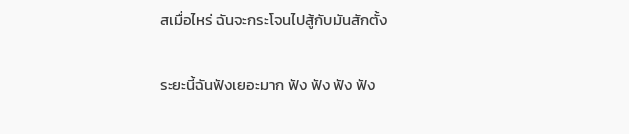สเมื่อไหร่ ฉันจะกระโจนไปสู้กับมันสักตั้ง

ระยะนี้ฉันฟังเยอะมาก ฟัง ฟัง ฟัง ฟัง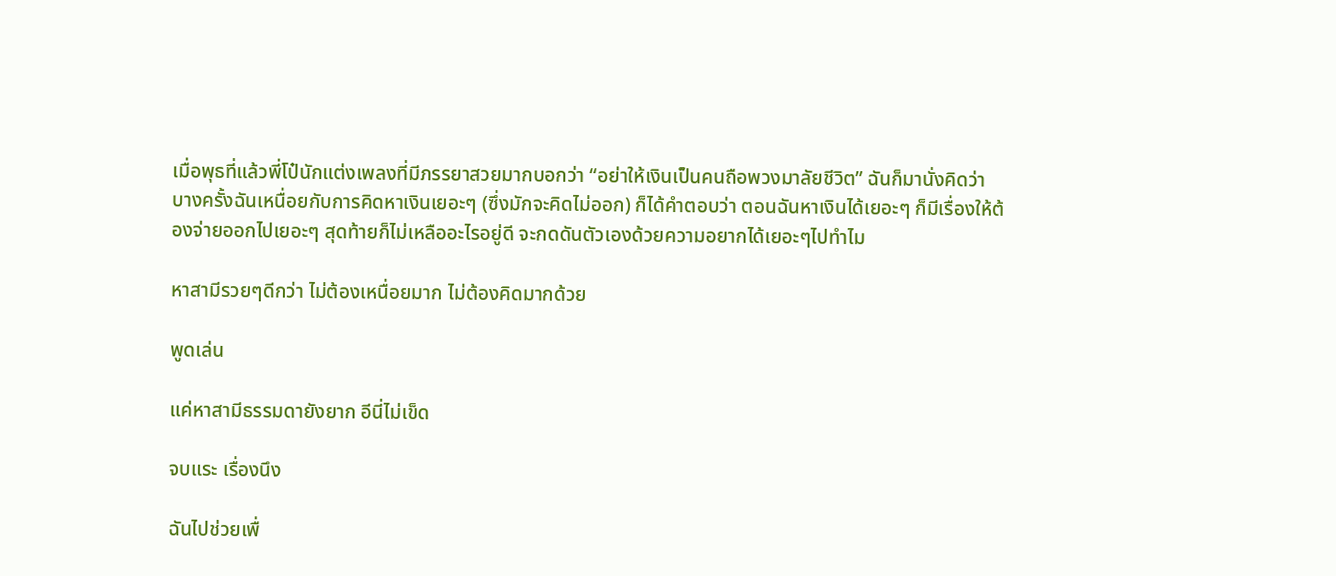เมื่อพุธที่แล้วพี่โป๋นักแต่งเพลงที่มีภรรยาสวยมากบอกว่า “อย่าให้เงินเป็นคนถือพวงมาลัยชีวิต” ฉันก็มานั่งคิดว่า บางครั้งฉันเหนื่อยกับการคิดหาเงินเยอะๆ (ซึ่งมักจะคิดไม่ออก) ก็ได้คำตอบว่า ตอนฉันหาเงินได้เยอะๆ ก็มีเรื่องให้ต้องจ่ายออกไปเยอะๆ สุดท้ายก็ไม่เหลืออะไรอยู่ดี จะกดดันตัวเองด้วยความอยากได้เยอะๆไปทำไม

หาสามีรวยๆดีกว่า ไม่ต้องเหนื่อยมาก ไม่ต้องคิดมากด้วย

พูดเล่น

แค่หาสามีธรรมดายังยาก อีนี่ไม่เข็ด

จบแระ เรื่องนึง

ฉันไปช่วยเพื่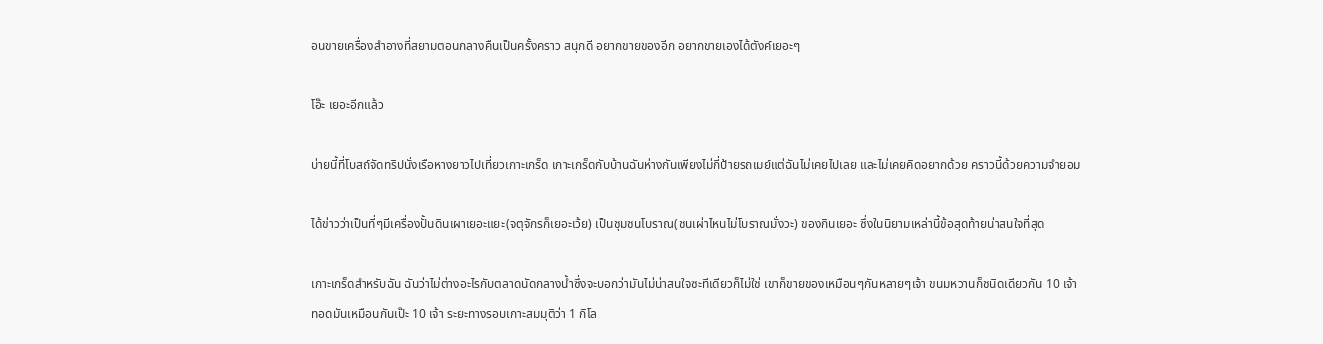อนขายเครื่องสำอางที่สยามตอนกลางคืนเป็นครั้งคราว สนุกดี อยากขายของอีก อยากขายเองได้ตังค์เยอะๆ

โอ๊ะ เยอะอีกแล้ว

บ่ายนี้ที่โบสถ์จัดทริปนั่งเรือหางยาวไปเที่ยวเกาะเกร็ด เกาะเกร็ดกับบ้านฉันห่างกันเพียงไม่กี่ป้ายรถเมย์แต่ฉันไม่เคยไปเลย และไม่เคยคิดอยากด้วย คราวนี้ด้วยความจำยอม

ได้ข่าวว่าเป็นที่ๆมีเครื่องปั้นดินเผาเยอะแยะ(จตุจักรก็เยอะเว้ย) เป็นชุมชนโบราณ(ชนเผ่าไหนไม่โบราณมั่งวะ) ของกินเยอะ ซึ่งในนิยามเหล่านี้ข้อสุดท้ายน่าสนใจที่สุด

เกาะเกร็ดสำหรับฉัน ฉันว่าไม่ต่างอะไรกับตลาดนัดกลางน้ำซึ่งจะบอกว่ามันไม่น่าสนใจซะทีเดียวก็ไม่ใช่ เขาก็ขายของเหมือนๆกันหลายๆเจ้า ขนมหวานก็ชนิดเดียวกัน 10 เจ้า ทอดมันเหมือนกันเป๊ะ 10 เจ้า ระยะทางรอบเกาะสมมุติว่า 1 กิโล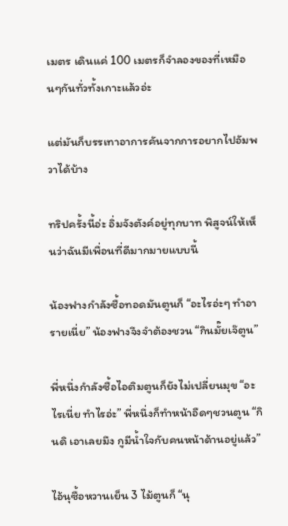เมตร เดินแค่ 100 เมตรก็จำลองของที่เหมือนๆกันทั่วทั้งเกาะแล้วอ่ะ

แต่มันก็บรรเทาอาการคันจากการอยากไปอัมพวาได้บ้าง

ทริปครั้งนี้อ่ะ อิ่มจังตังค์อยู่ทุกบาท พิสูจน์ให้เห็นว่าฉันมีเพื่อนที่ดีมากมายแบบนี้

น้องฟางกำลังซื้อทอดมันตูนก็ “อะไรอ่ะๆ ทำอารายเนี่ย” น้องฟางจึงจำต้องชวน “กินมั๊ยเจ๊ตูน”

พี่หนึ่งกำลังซื้อไอติมตูนก็ยังไม่เปลี่ยนมุข “อะไรเนี่ย ทำไรอ่ะ” พี่หนึ่งก็ทำหน้าอืดๆชวนตูน “กินดิ เอาเลยมึง กูมีน้ำใจกับคนหน้าด้านอยู่แล้ว”

ไอ้นุซื้อหวานเย็น 3 ไม้ตูนก็ “นุ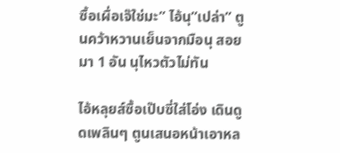ซื้อเผื่อเจ๊ใช่มะ” ไอ้นุ”เปล่า” ตูนคว้าหวานเย็นจากมือนุ สอยมา 1 อัน นุไหวตัวไม่ทัน

ไอ้หลุยส์ซื้อเป๊บซี่ใส่โอ่ง เดินดูดเพลินๆ ตูนเสนอหน้าเอาหล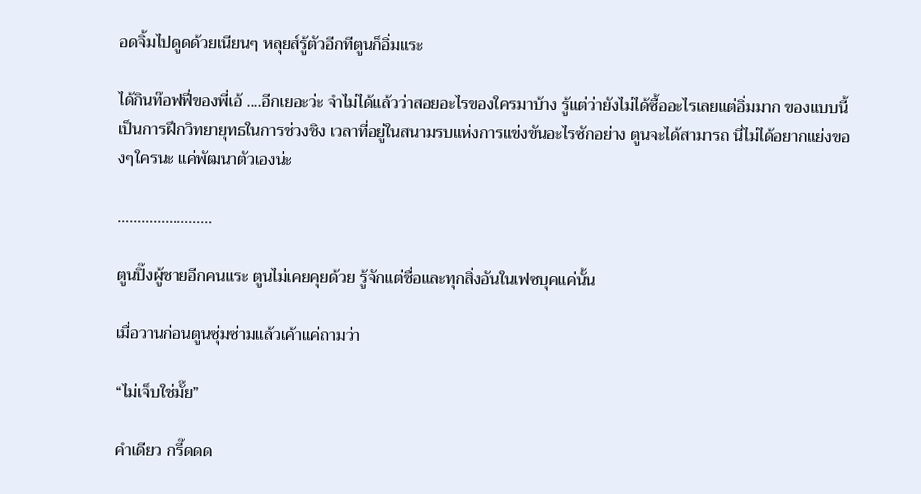อดจิ้มไปดูดด้วยเนียนๆ หลุยส์รู้ตัวอีกทีตูนก็อิ่มแระ

ได้กินท๊อฟฟี่ของพี่เอ้ ....อีกเยอะว่ะ จำไม่ได้แล้วว่าสอยอะไรของใครมาบ้าง รู้แต่ว่ายังไม่ได้ซื้ออะไรเลยแต่อิ่มมาก ของแบบนี้เป็นการฝึกวิทยายุทธในการช่วงชิง เวลาที่อยู่ในสนามรบแห่งการแข่งขันอะไรซักอย่าง ตูนจะได้สามารถ นี่ไม่ได้อยากแย่งของๆใครนะ แค่พัฒนาตัวเองน่ะ

……………………

ตูนปิ๊งผู้ชายอีกคนแระ ตูนไม่เคยคุยด้วย รู้จักแต่ชื่อและทุกสิ่งอันในเฟซบุคแค่นั้น

เมื่อวานก่อนตูนซุ่มซ่ามแล้วเค้าแค่ถามว่า

“ไม่เจ็บใช่มั๊ย”

คำเดียว กรี๊ดดด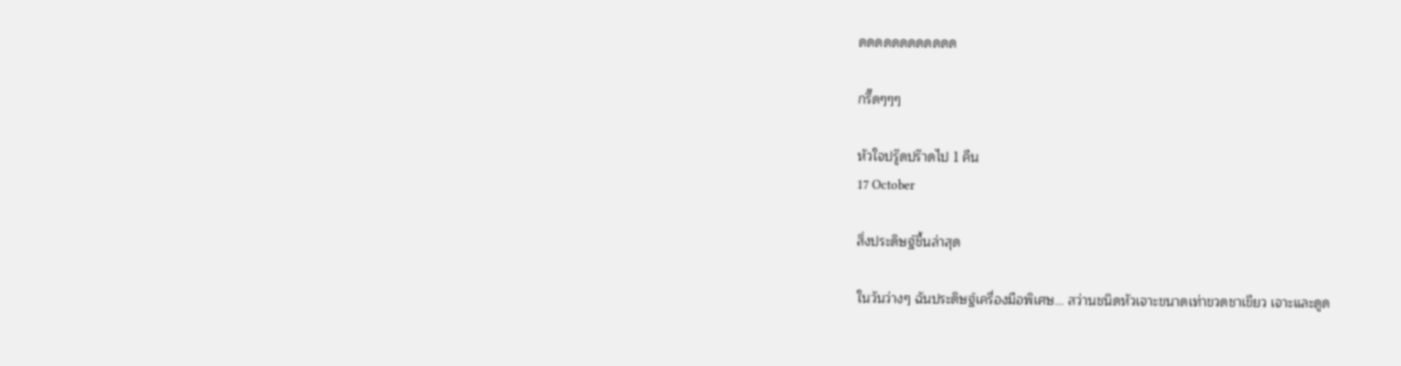ดดดดดดดดดดดด

กรี๊ดๆๆๆ

หัวใจปรู๊ดปร๊าดไป 1 คืน
17 October

สิ่งประดิษฐ์ชื้นล่าสุด

ในวันว่างๆ ฉันประดิษฐ์เครื่องมือพิเศษ... สว่านชนิดหัวเจาะขนาดเท่าขวดชาเขียว เจาะและดูด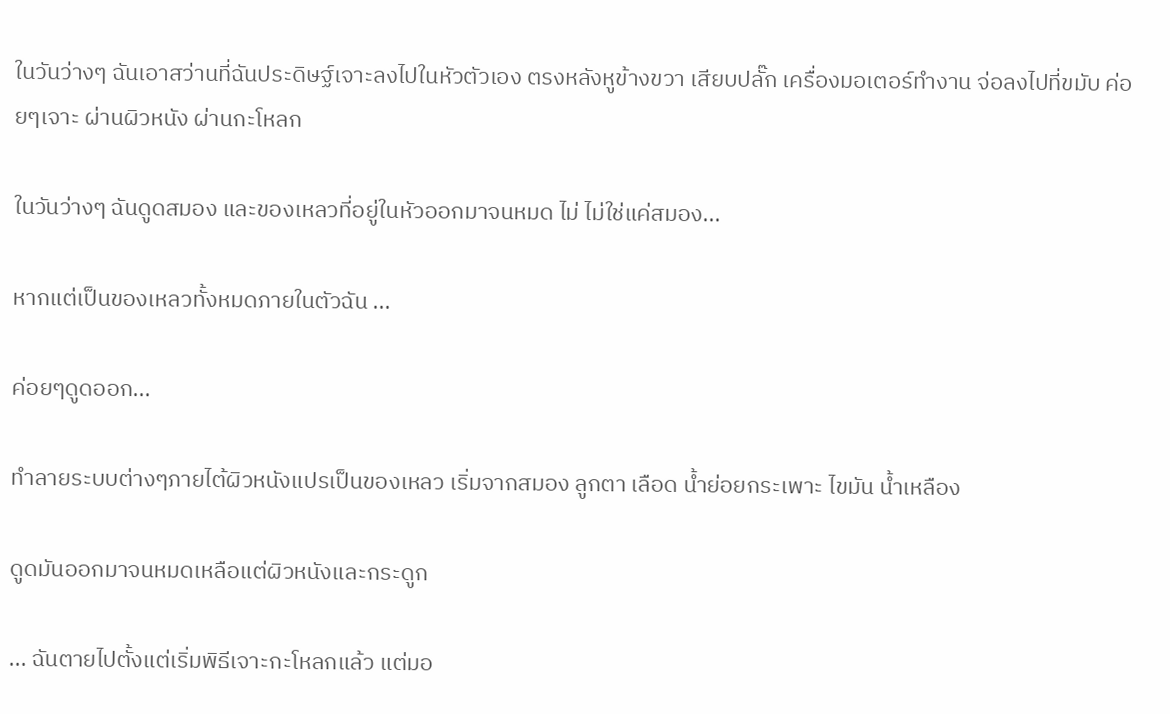ในวันว่างๆ ฉันเอาสว่านที่ฉันประดิษฐ์เจาะลงไปในหัวตัวเอง ตรงหลังหูข้างขวา เสียบปลั๊ก เครื่องมอเตอร์ทำงาน จ่อลงไปที่ขมับ ค่อยๆเจาะ ผ่านผิวหนัง ผ่านกะโหลก

ในวันว่างๆ ฉันดูดสมอง และของเหลวที่อยู่ในหัวออกมาจนหมด ไม่ ไม่ใช่แค่สมอง...

หากแต่เป็นของเหลวทั้งหมดภายในตัวฉัน ...

ค่อยๆดูดออก...

ทำลายระบบต่างๆภายไต้ผิวหนังแปรเป็นของเหลว เริ่มจากสมอง ลูกตา เลือด น้ำย่อยกระเพาะ ไขมัน น้ำเหลือง

ดูดมันออกมาจนหมดเหลือแต่ผิวหนังและกระดูก

... ฉันตายไปตั้งแต่เริ่มพิธีเจาะกะโหลกแล้ว แต่มอ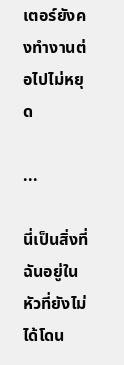เตอร์ยังคงทำงานต่อไปไม่หยุด

...

นี่เป็นสิ่งที่ฉันอยู่ในหัวที่ยังไม่ได้โดน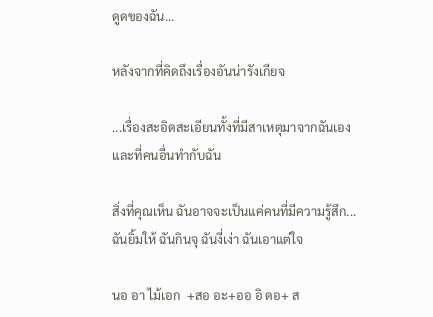ดูดของฉัน...

หลังจากที่คิดถึงเรื่องอันน่ารังเกียจ

...เรื่องสะอิดสะเอียนทั้งที่มีสาเหตุมาจากฉันเอง และที่คนอื่นทำกับฉัน

สิ่งที่คุณเห็น ฉันอาจจะเป็นแค่คนที่มีความรู้สึก... ฉันยิ้มให้ ฉันกินจุ ฉันงี่เง่า ฉันเอาแต่ใจ

นอ อา ไม้เอก  +สอ อะ+ออ อิ ดอ+ ส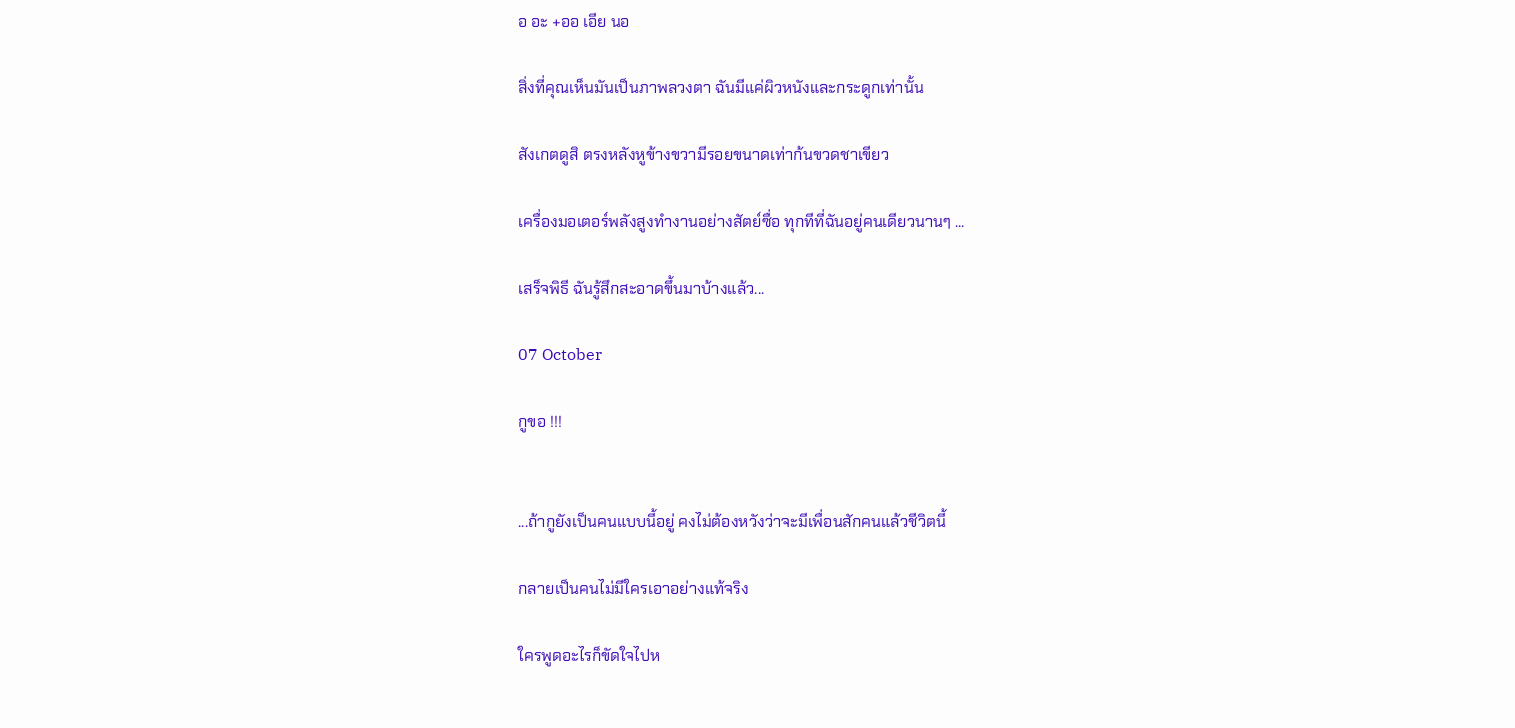อ อะ +ออ เอีย นอ

สิ่งที่คุณเห็นมันเป็นภาพลวงตา ฉันมีแค่ผิวหนังและกระดูกเท่านั้น

สังเกตดูสิ ตรงหลังหูข้างขวามีรอยขนาดเท่าก้นขวดชาเขียว

เครื่องมอเตอร์พลังสูงทำงานอย่างสัตย์ซื่อ ทุกทีที่ฉันอยู่คนเดียวนานๆ ...

เสร็จพิธี ฉันรู้สึกสะอาดขึ้นมาบ้างแล้ว...

07 October

กูขอ !!!


...ถ้ากูยังเป็นคนแบบนี้อยู่ คงไม่ต้องหวังว่าจะมีเพื่อนสักคนแล้วชีวิตนี้

กลายเป็นคนไม่มีใครเอาอย่างแท้จริง

ใครพูดอะไรก็ขัดใจไปห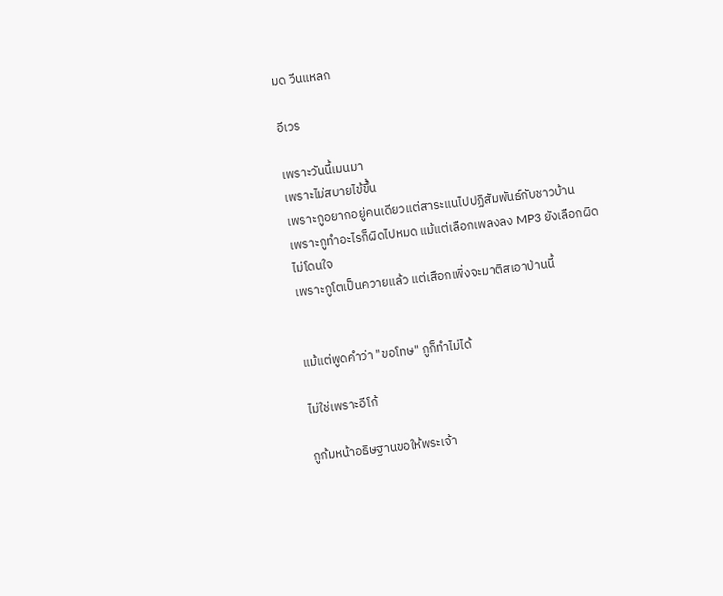มด วีนแหลก

อีเวร

เพราะวันนี้เมนมา
เพราะไม่สบายไข้ขึ้น
เพราะกูอยากอยู่คนเดียวแต่สาระแนไปปฏิสัมพันธ์กับชาวบ้าน
เพราะกูทำอะไรก็ผิดไปหมด แม้แต่เลือกเพลงลง MP3 ยังเลือกผิด ไม่โดนใจ
เพราะกูโตเป็นควายแล้ว แต่เสือกเพิ่งจะมาติสเอาป่านนี้


แม้แต่พูดคำว่า "ขอโทษ" กูก็ทำไม่ได้

ไม่ใช่เพราะอีโก้

กูก้มหน้าอธิษฐานขอให้พระเจ้า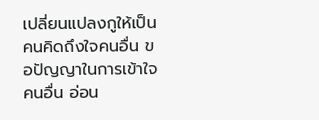เปลี่ยนแปลงกูให้เป็นคนคิดถึงใจคนอื่น ขอปัญญาในการเข้าใจคนอื่น อ่อน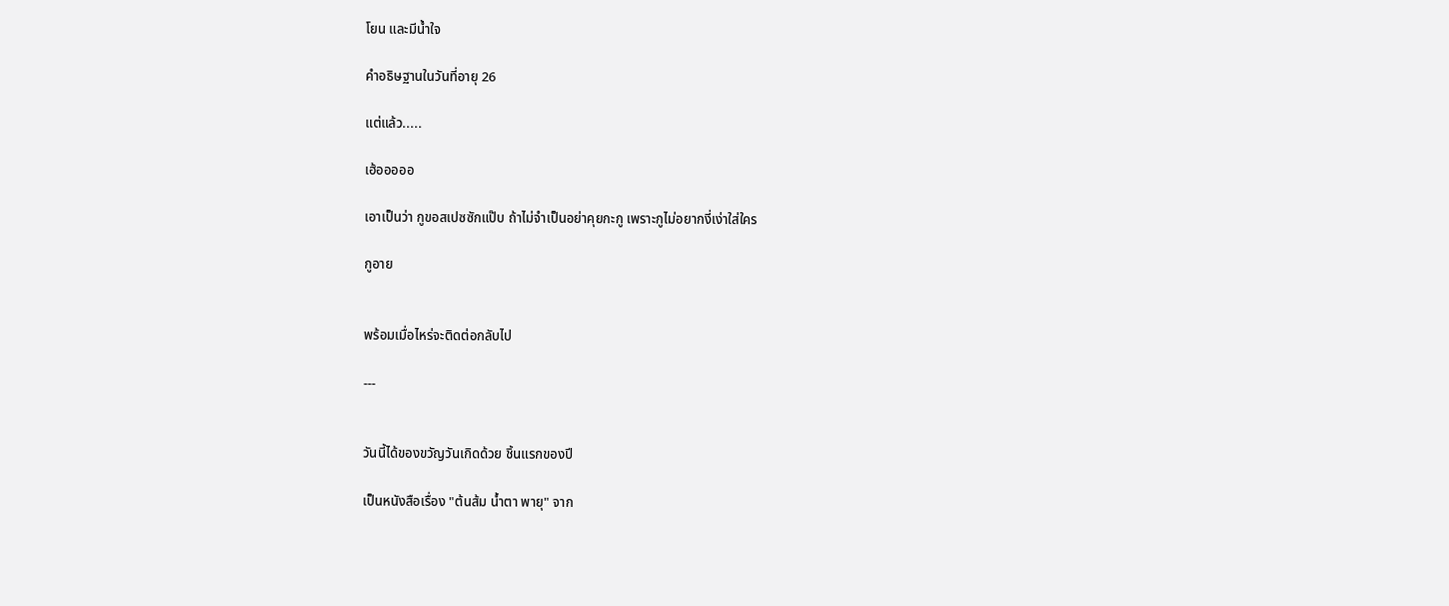โยน และมีน้ำใจ

คำอธิษฐานในวันที่อายุ 26

แต่แล้ว.....

เฮ้อออออ

เอาเป็นว่า กูขอสเปซซักแป๊บ ถ้าไม่จำเป็นอย่าคุยกะกู เพราะกูไม่อยากงี่เง่าใส่ใคร

กูอาย


พร้อมเมื่อไหร่จะติดต่อกลับไป

---


วันนี้ได้ของขวัญวันเกิดด้วย ชิ้นแรกของปี

เป็นหนังสือเรื่อง "ต้นส้ม น้ำตา พายุ" จาก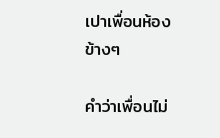เปาเพื่อนห้องข้างๆ

คำว่าเพื่อนไม่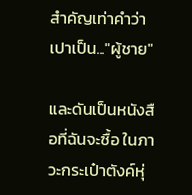สำคัญเท่าคำว่าเปาเป็น..."ผู้ชาย"

และดันเป็นหนังสือที่ฉันจะซื้อ ในภาวะกระเป๋าตังค์หุ่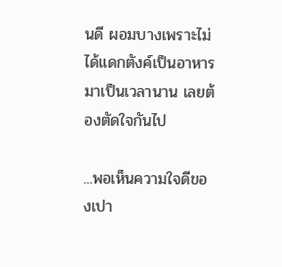นดี ผอมบางเพราะไม่ได้แดกตังค์เป็นอาหารมาเป็นเวลานาน เลยต้องตัดใจกันไป

...พอเห็นความใจดีของเปา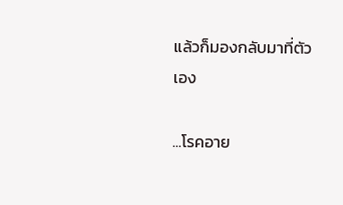แล้วก็มองกลับมาที่ตัวเอง

...โรคอาย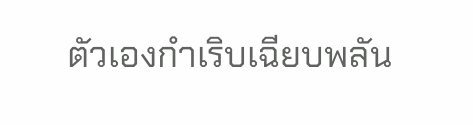ตัวเองกำเริบเฉียบพลัน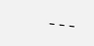---